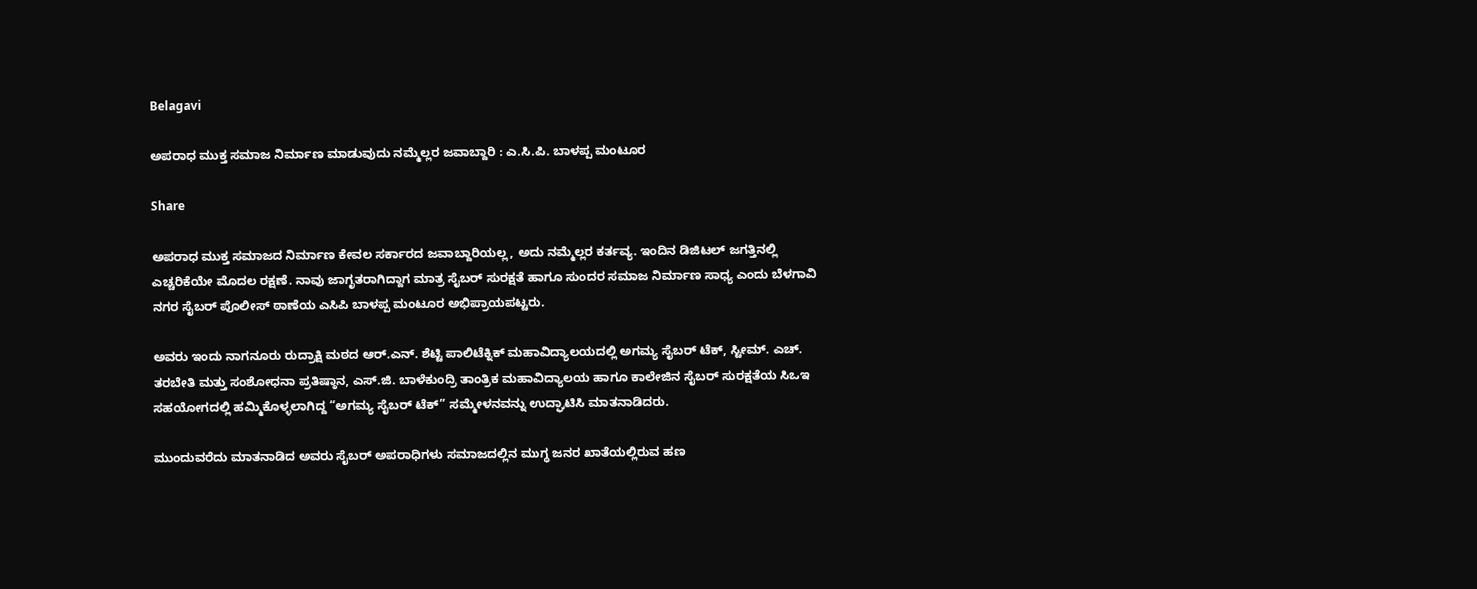Belagavi

ಅಪರಾಧ ಮುಕ್ತ ಸಮಾಜ ನಿರ್ಮಾಣ ಮಾಡುವುದು ನಮ್ಮೆಲ್ಲರ ಜವಾಬ್ದಾರಿ : ಎ.ಸಿ.ಪಿ. ಬಾಳಪ್ಪ ಮಂಟೂರ

Share

ಅಪರಾಧ ಮುಕ್ತ ಸಮಾಜದ ನಿರ್ಮಾಣ ಕೇವಲ ಸರ್ಕಾರದ ಜವಾಬ್ದಾರಿಯಲ್ಲ, ಅದು ನಮ್ಮೆಲ್ಲರ ಕರ್ತವ್ಯ. ಇಂದಿನ ಡಿಜಿಟಲ್ ಜಗತ್ತಿನಲ್ಲಿ ಎಚ್ಚರಿಕೆಯೇ ಮೊದಲ ರಕ್ಷಣೆ. ನಾವು ಜಾಗೃತರಾಗಿದ್ದಾಗ ಮಾತ್ರ ಸೈಬರ್ ಸುರಕ್ಷತೆ ಹಾಗೂ ಸುಂದರ ಸಮಾಜ ನಿರ್ಮಾಣ ಸಾಧ್ಯ ಎಂದು ಬೆಳಗಾವಿ ನಗರ ಸೈಬರ್ ಪೊಲೀಸ್ ಠಾಣೆಯ ಎಸಿಪಿ ಬಾಳಪ್ಪ ಮಂಟೂರ ಅಭಿಪ್ರಾಯಪಟ್ಟರು.

ಅವರು ಇಂದು ನಾಗನೂರು ರುದ್ರಾಕ್ಷಿ ಮಠದ ಆರ್.ಎನ್. ಶೆಟ್ಟಿ ಪಾಲಿಟೆಕ್ನಿಕ್ ಮಹಾವಿದ್ಯಾಲಯದಲ್ಲಿ ಅಗಮ್ಯ ಸೈಬರ್ ಟೆಕ್, ಸ್ಟೀಮ್. ಎಚ್. ತರಬೇತಿ ಮತ್ತು ಸಂಶೋಧನಾ ಪ್ರತಿಷ್ಠಾನ, ಎಸ್‌.ಜಿ. ಬಾಳೆಕುಂದ್ರಿ ತಾಂತ್ರಿಕ ಮಹಾವಿದ್ಯಾಲಯ ಹಾಗೂ ಕಾಲೇಜಿನ ಸೈಬರ್ ಸುರಕ್ಷತೆಯ ಸಿಒಇ ಸಹಯೋಗದಲ್ಲಿ ಹಮ್ಮಿಕೊಳ್ಳಲಾಗಿದ್ದ “ಅಗಮ್ಯ ಸೈಬರ್ ಟೆಕ್” ಸಮ್ಮೇಳನವನ್ನು ಉದ್ಘಾಟಿಸಿ ಮಾತನಾಡಿದರು.

ಮುಂದುವರೆದು ಮಾತನಾಡಿದ ಅವರು ಸೈಬರ್ ಅಪರಾಧಿಗಳು ಸಮಾಜದಲ್ಲಿನ ಮುಗ್ಧ ಜನರ ಖಾತೆಯಲ್ಲಿರುವ ಹಣ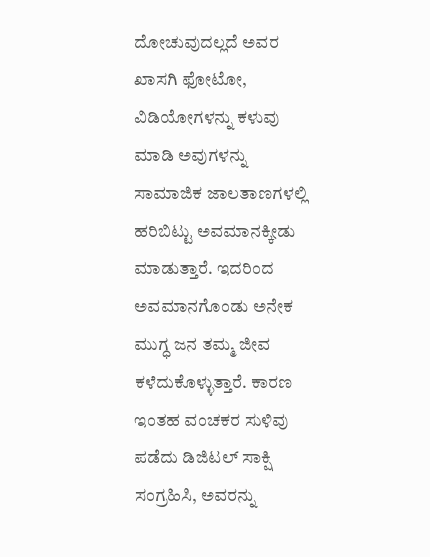ದೋಚುವುದಲ್ಲದೆ ಅವರ ಖಾಸಗಿ ಫೋಟೋ, ವಿಡಿಯೋಗಳನ್ನು ಕಳುವು ಮಾಡಿ ಅವುಗಳನ್ನು ಸಾಮಾಜಿಕ ಜಾಲತಾಣಗಳಲ್ಲಿ ಹರಿಬಿಟ್ಟು ಅವಮಾನಕ್ಕೀಡು ಮಾಡುತ್ತಾರೆ. ಇದರಿಂದ ಅವಮಾನಗೊಂಡು ಅನೇಕ ಮುಗ್ಧ ಜನ ತಮ್ಮ ಜೀವ ಕಳೆದುಕೊಳ್ಳುತ್ತಾರೆ. ಕಾರಣ ಇಂತಹ ವಂಚಕರ ಸುಳಿವು ಪಡೆದು ಡಿಜಿಟಲ್ ಸಾಕ್ಷಿ ಸಂಗ್ರಹಿಸಿ, ಅವರನ್ನು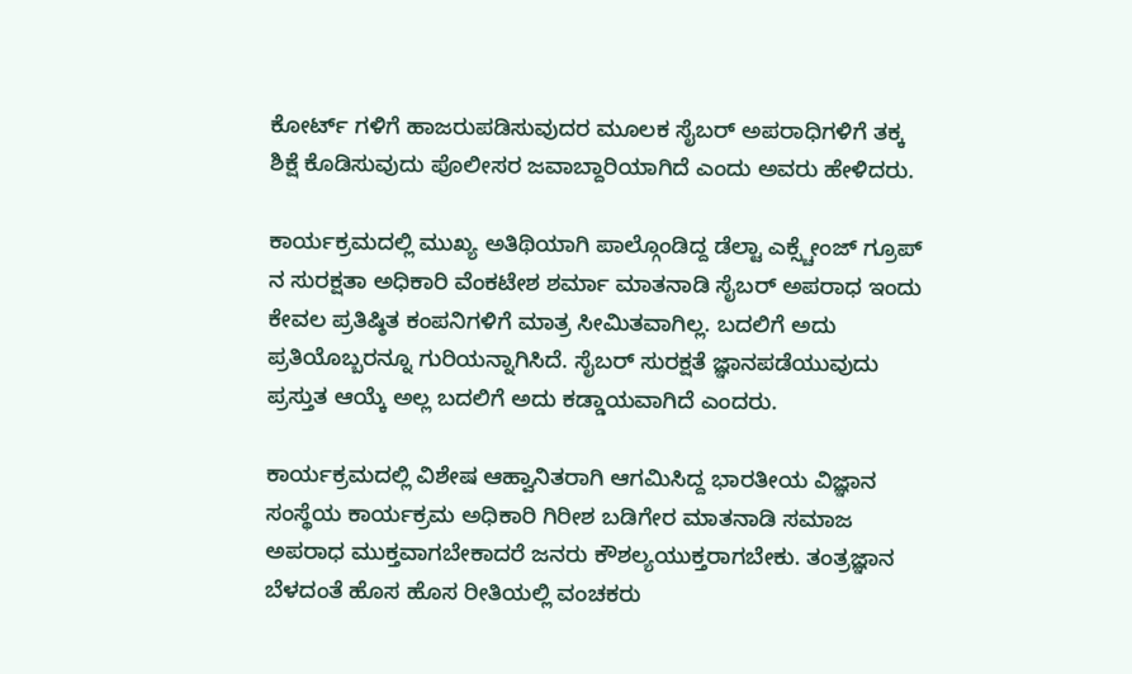ಕೋರ್ಟ್ ಗಳಿಗೆ ಹಾಜರುಪಡಿಸುವುದರ ಮೂಲಕ ಸೈಬರ್ ಅಪರಾಧಿಗಳಿಗೆ ತಕ್ಕ ಶಿಕ್ಷೆ ಕೊಡಿಸುವುದು ಪೊಲೀಸರ ಜವಾಬ್ದಾರಿಯಾಗಿದೆ ಎಂದು ಅವರು ಹೇಳಿದರು.

ಕಾರ್ಯಕ್ರಮದಲ್ಲಿ ಮುಖ್ಯ ಅತಿಥಿಯಾಗಿ ಪಾಲ್ಗೊಂಡಿದ್ದ ಡೆಲ್ಟಾ ಎಕ್ಸ್ಚೇಂಜ್ ಗ್ರೂಪ್ ನ ಸುರಕ್ಷತಾ ಅಧಿಕಾರಿ ವೆಂಕಟೇಶ ಶರ್ಮಾ ಮಾತನಾಡಿ ಸೈಬರ್ ಅಪರಾಧ ಇಂದು ಕೇವಲ ಪ್ರತಿಷ್ಠಿತ ಕಂಪನಿಗಳಿಗೆ ಮಾತ್ರ ಸೀಮಿತವಾಗಿಲ್ಲ. ಬದಲಿಗೆ ಅದು ಪ್ರತಿಯೊಬ್ಬರನ್ನೂ ಗುರಿಯನ್ನಾಗಿಸಿದೆ‌. ಸೈಬರ್ ಸುರಕ್ಷತೆ ಜ್ಞಾನಪಡೆಯುವುದು ಪ್ರಸ್ತುತ ಆಯ್ಕೆ ಅಲ್ಲ ಬದಲಿಗೆ ಅದು ಕಡ್ಡಾಯವಾಗಿದೆ ಎಂದರು.

ಕಾರ್ಯಕ್ರಮದಲ್ಲಿ ವಿಶೇಷ ಆಹ್ವಾನಿತರಾಗಿ ಆಗಮಿಸಿದ್ದ ಭಾರತೀಯ ವಿಜ್ಞಾನ ಸಂಸ್ಥೆಯ ಕಾರ್ಯಕ್ರಮ ಅಧಿಕಾರಿ ಗಿರೀಶ ಬಡಿಗೇರ ಮಾತನಾಡಿ ಸಮಾಜ ಅಪರಾಧ ಮುಕ್ತವಾಗಬೇಕಾದರೆ ಜನರು ಕೌಶಲ್ಯಯುಕ್ತರಾಗಬೇಕು. ತಂತ್ರಜ್ಞಾನ ಬೆಳದಂತೆ ಹೊಸ ಹೊಸ ರೀತಿಯಲ್ಲಿ ವಂಚಕರು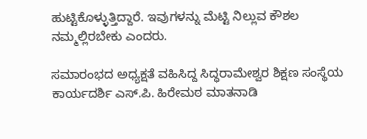ಹುಟ್ಟಿಕೊಳ್ಳುತ್ತಿದ್ದಾರೆ. ಇವುಗಳನ್ನು ಮೆಟ್ಟಿ ನಿಲ್ಲುವ ಕೌಶಲ ನಮ್ಮಲ್ಲಿರಬೇಕು ಎಂದರು.

ಸಮಾರಂಭದ ಅಧ್ಯಕ್ಷತೆ ವಹಿಸಿದ್ದ ಸಿದ್ಧರಾಮೇಶ್ವರ ಶಿಕ್ಷಣ ಸಂಸ್ಥೆಯ ಕಾರ್ಯದರ್ಶಿ ಎಸ್‌.ಪಿ. ಹಿರೇಮಠ ಮಾತನಾಡಿ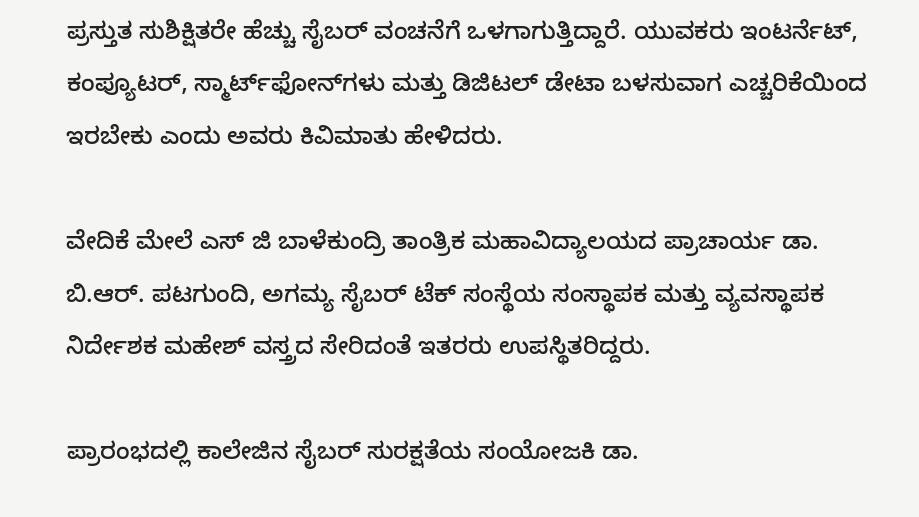ಪ್ರಸ್ತುತ ಸುಶಿಕ್ಷಿತರೇ ಹೆಚ್ಚು ಸೈಬರ್ ವಂಚನೆಗೆ ಒಳಗಾಗುತ್ತಿದ್ದಾರೆ. ಯುವಕರು ಇಂಟರ್ನೆಟ್, ಕಂಪ್ಯೂಟರ್, ಸ್ಮಾರ್ಟ್‌ಫೋನ್‌ಗಳು ಮತ್ತು ಡಿಜಿಟಲ್ ಡೇಟಾ ಬಳಸುವಾಗ ಎಚ್ಚರಿಕೆಯಿಂದ ಇರಬೇಕು ಎಂದು ಅವರು ಕಿವಿಮಾತು ಹೇಳಿದರು.

ವೇದಿಕೆ ಮೇಲೆ ಎಸ್ ಜಿ ಬಾಳೆಕುಂದ್ರಿ ತಾಂತ್ರಿಕ ಮಹಾವಿದ್ಯಾಲಯದ ಪ್ರಾಚಾರ್ಯ ಡಾ. ಬಿ.ಆರ್. ಪಟಗುಂದಿ, ಅಗಮ್ಯ ಸೈಬರ್ ಟೆಕ್ ಸಂಸ್ಥೆಯ ಸಂಸ್ಥಾಪಕ ಮತ್ತು ವ್ಯವಸ್ಥಾಪಕ ನಿರ್ದೇಶಕ ಮಹೇಶ್ ವಸ್ತ್ರದ ಸೇರಿದಂತೆ ಇತರರು ಉಪಸ್ಥಿತರಿದ್ದರು.

ಪ್ರಾರಂಭದಲ್ಲಿ ಕಾಲೇಜಿನ ಸೈಬರ್ ಸುರಕ್ಷತೆಯ ಸಂಯೋಜಕಿ ಡಾ.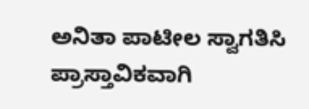ಅನಿತಾ ಪಾಟೀಲ ಸ್ವಾಗತಿಸಿ ಪ್ರಾಸ್ತಾವಿಕವಾಗಿ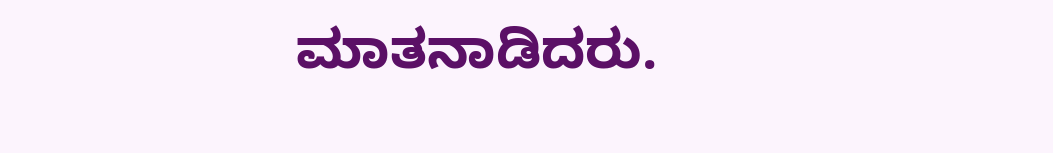ಮಾತನಾಡಿದರು.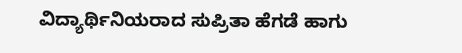ವಿದ್ಯಾರ್ಥಿನಿಯರಾದ ಸುಪ್ರಿತಾ ಹೆಗಡೆ ಹಾಗು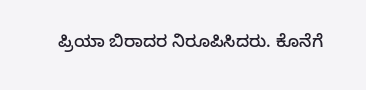ಪ್ರಿಯಾ ಬಿರಾದರ ನಿರೂಪಿಸಿದರು. ಕೊನೆಗೆ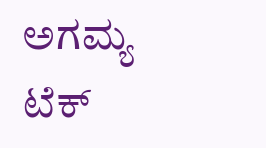ಅಗಮ್ಯ ಟೆಕ್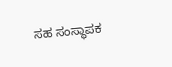ಸಹ ಸಂಸ್ಥಾಪಕ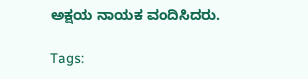ಅಕ್ಷಯ ನಾಯಕ ವಂದಿಸಿದರು.

Tags: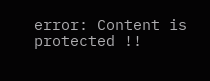error: Content is protected !!